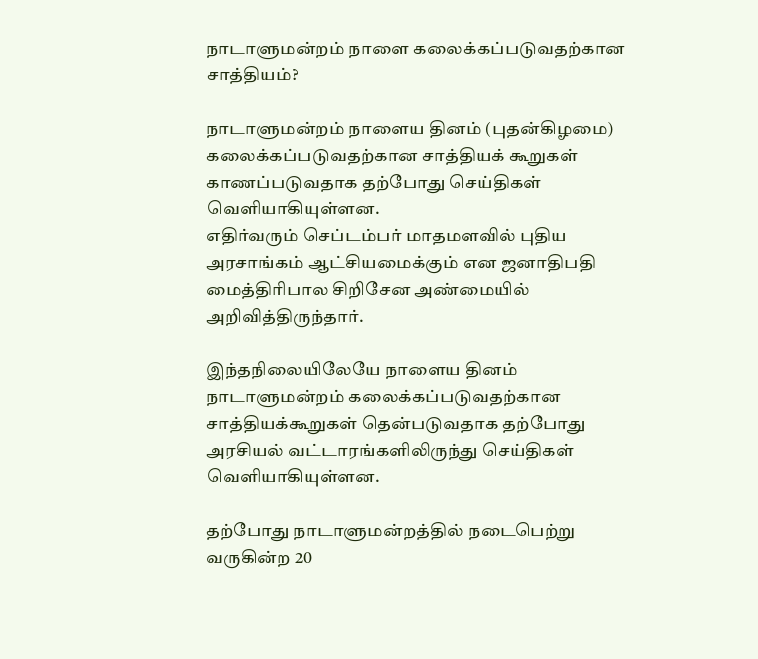நாடாளுமன்றம் நாளை கலைக்கப்படுவதற்கான சாத்தியம்?

நாடாளுமன்றம் நாளைய தினம் (புதன்கிழமை) கலைக்கப்படுவதற்கான சாத்தியக் கூறுகள் காணப்படுவதாக தற்போது செய்திகள் வெளியாகியுள்ளன.
எதிர்வரும் செப்டம்பர் மாதமளவில் புதிய அரசாங்கம் ஆட்சியமைக்கும் என ஜனாதிபதி மைத்திரிபால சிறிசேன அண்மையில் அறிவித்திருந்தார்.

இந்தநிலையிலேயே நாளைய தினம் நாடாளுமன்றம் கலைக்கப்படுவதற்கான சாத்தியக்கூறுகள் தென்படுவதாக தற்போது அரசியல் வட்டாரங்களிலிருந்து செய்திகள் வெளியாகியுள்ளன.

தற்போது நாடாளுமன்றத்தில் நடைபெற்று வருகின்ற 20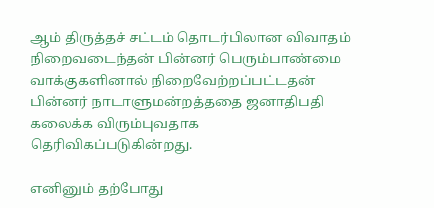ஆம் திருத்தச் சட்டம் தொடர்பிலான விவாதம் நிறைவடைந்தன் பின்னர் பெரும்பாண்மை வாக்குகளினால் நிறைவேற்றப்பட்டதன் பின்னர் நாடாளுமன்றத்ததை ஜனாதிபதி கலைக்க விரும்புவதாக தெரிவிகப்படுகின்றது.

எனினும் தற்போது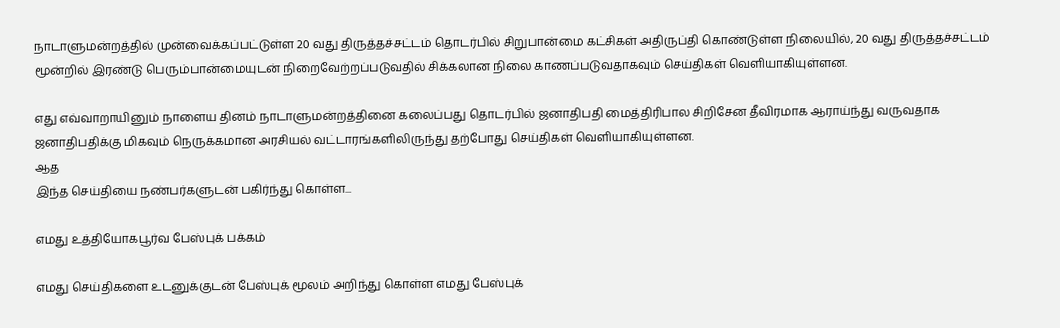நாடாளுமன்றத்தில் முன்வைக்கப்பட்டுள்ள 20 வது திருத்தச்சட்டம் தொடர்பில் சிறுபான்மை கட்சிகள் அதிருப்தி கொண்டுள்ள நிலையில், 20 வது திருத்தச்சட்டம் மூன்றில் இரண்டு பெரும்பான்மையுடன் நிறைவேற்றப்படுவதில் சிக்கலான நிலை காணப்படுவதாகவும் செய்திகள் வெளியாகியுள்ளன.

எது எவ்வாறாயினும் நாளைய தினம் நாடாளுமன்றத்தினை கலைப்பது தொடர்பில் ஜனாதிபதி மைத்திரிபால சிறிசேன தீவிரமாக ஆராய்ந்து வருவதாக ஜனாதிபதிக்கு மிகவும் நெருக்கமான அரசியல் வட்டாரங்களிலிருந்து தற்போது செய்திகள் வெளியாகியுள்ளன.
ஆத
இந்த செய்தியை நண்பர்களுடன் பகிர்ந்து கொள்ள...

எமது உத்தியோகபூர்வ பேஸ்புக் பக்கம்

எமது செய்திகளை உடனுக்குடன் பேஸ்புக் மூலம் அறிந்து கொள்ள எமது பேஸ்புக்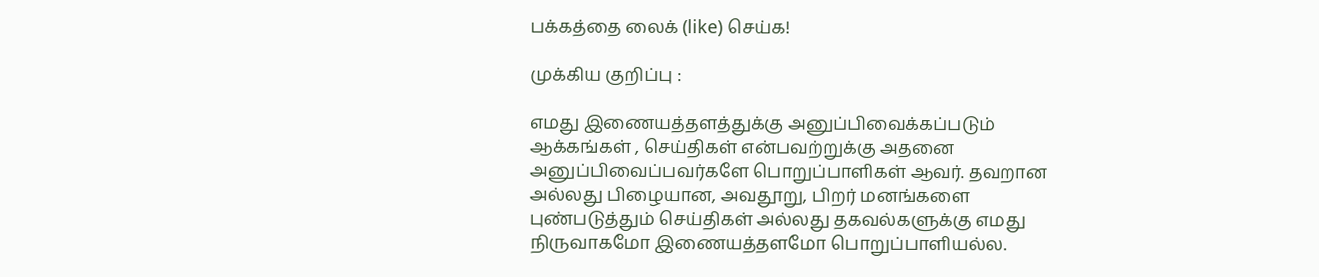பக்கத்தை லைக் (like) செய்க!

முக்கிய குறிப்பு :

எமது இணையத்தளத்துக்கு அனுப்பிவைக்கப்படும் ஆக்கங்கள் , செய்திகள் என்பவற்றுக்கு அதனை அனுப்பிவைப்பவர்களே பொறுப்பாளிகள் ஆவர். தவறான அல்லது பிழையான, அவதூறு, பிறர் மனங்களை புண்படுத்தும் செய்திகள் அல்லது தகவல்களுக்கு எமது நிருவாகமோ இணையத்தளமோ பொறுப்பாளியல்ல.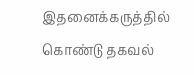இதனைக்கருத்தில் கொண்டு தகவல்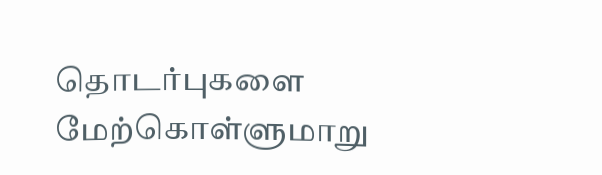தொடர்புகளை மேற்கொள்ளுமாறு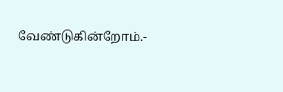வேண்டுகின்றோம்.-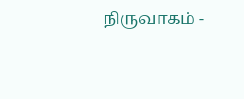நிருவாகம் -